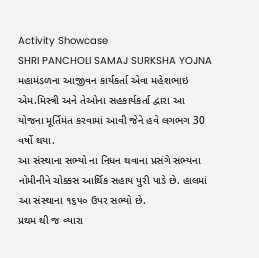Activity Showcase
SHRI PANCHOLI SAMAJ SURKSHA YOJNA
મહામંડળના આજીવન કાર્યકર્તા એવા મહેશભાઇ એમ.મિસ્ત્રી અને તેઓના સહકાર્યકર્તા દ્વારા આ યોજના મૂર્તિમંત કરવામાં આવી જેને હવે લગભગ 30 વર્ષો થયા.
આ સંસ્થાના સભ્યો ના નિધન થવાના પ્રસંગે સભ્યના નોમીનીને ચોક્કસ આર્થિક સહાય પુરી પાડે છે. હાલમાં આ સંસ્થાના ૧૬૫૦ ઉપર સભ્યો છે.
પ્રથમ થી જ વ્યારા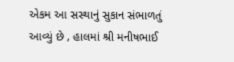એકમ આ સસ્થાનું સુકાન સંભાળતું આવ્યું છે , હાલમાં શ્રી મનીષભાઈ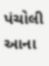પંચોલી આના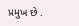પ્રમુખ છે .